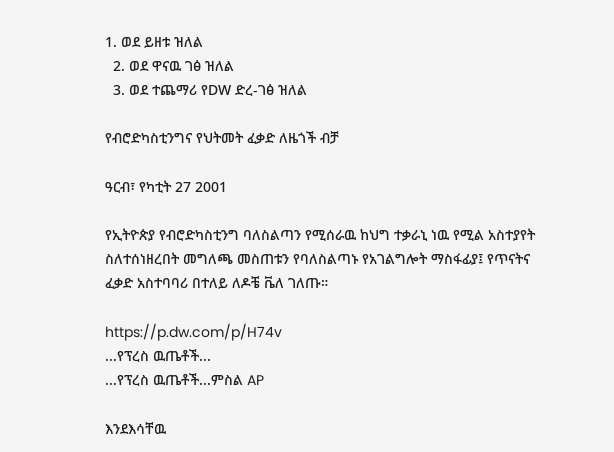1. ወደ ይዘቱ ዝለል
  2. ወደ ዋናዉ ገፅ ዝለል
  3. ወደ ተጨማሪ የDW ድረ-ገፅ ዝለል

የብሮድካስቲንግና የህትመት ፈቃድ ለዜጎች ብቻ

ዓርብ፣ የካቲት 27 2001

የኢትዮጵያ የብሮድካስቲንግ ባለስልጣን የሚሰራዉ ከህግ ተቃራኒ ነዉ የሚል አስተያየት ስለተሰነዘረበት መግለጫ መስጠቱን የባለስልጣኑ የአገልግሎት ማስፋፊያ፤ የጥናትና ፈቃድ አስተባባሪ በተለይ ለዶቼ ቬለ ገለጡ።

https://p.dw.com/p/H74v
...የፕረስ ዉጤቶች...
...የፕረስ ዉጤቶች...ምስል AP

እንደእሳቸዉ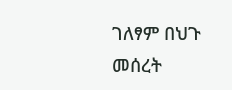ገለፃም በህጉ መሰረት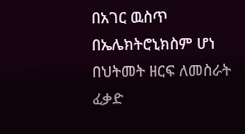በአገር ዉስጥ በኤሌክትሮኒክስም ሆነ በህትመት ዘርፍ ለመስራት ፈቃድ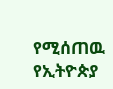የሚሰጠዉ የኢትዮጵያ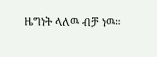ዜግነት ላለዉ ብቻ ነዉ።